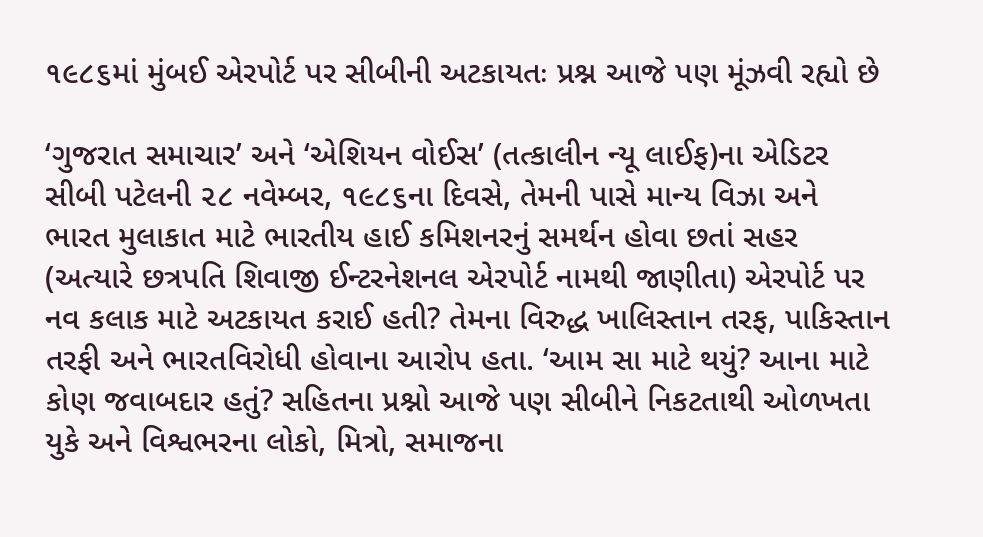૧૯૮૬માં મુંબઈ એરપોર્ટ પર સીબીની અટકાયતઃ પ્રશ્ન આજે પણ મૂંઝવી રહ્યો છે

‘ગુજરાત સમાચાર’ અને ‘એશિયન વોઈસ’ (તત્કાલીન ન્યૂ લાઈફ)ના એડિટર સીબી પટેલની ૨૮ નવેમ્બર, ૧૯૮૬ના દિવસે, તેમની પાસે માન્ય વિઝા અને ભારત મુલાકાત માટે ભારતીય હાઈ કમિશનરનું સમર્થન હોવા છતાં સહર (અત્યારે છત્રપતિ શિવાજી ઈન્ટરનેશનલ એરપોર્ટ નામથી જાણીતા) એરપોર્ટ પર નવ કલાક માટે અટકાયત કરાઈ હતી? તેમના વિરુદ્ધ ખાલિસ્તાન તરફ, પાકિસ્તાન તરફી અને ભારતવિરોધી હોવાના આરોપ હતા. ‘આમ સા માટે થયું? આના માટે કોણ જવાબદાર હતું? સહિતના પ્રશ્નો આજે પણ સીબીને નિકટતાથી ઓળખતા યુકે અને વિશ્વભરના લોકો, મિત્રો, સમાજના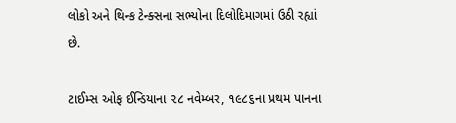લોકો અને થિન્ક ટેન્ક્સના સભ્યોના દિલોદિમાગમાં ઉઠી રહ્યાં છે.

ટાઈમ્સ ઓફ ઈન્ડિયાના ૨૮ નવેમ્બર, ૧૯૮૬ના પ્રથમ પાનના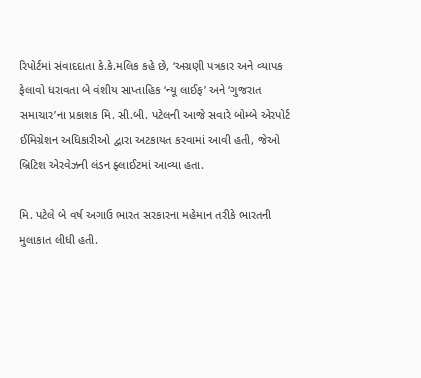રિપોર્ટમાં સંવાદદાતા કે.કે.મલિક કહે છે, ‘અગ્રણી પત્રકાર અને વ્યાપક ફેલાવો ધરાવતા બે વંશીય સાપ્તાહિક ‘ન્યૂ લાઈફ’ અને ‘ગુજરાત સમાચાર’ના પ્રકાશક મિ. સી.બી. પટેલની આજે સવારે બોમ્બે એરપોર્ટ ઈમિગ્રેશન અધિકારીઓ દ્વારા અટકાયત કરવામાં આવી હતી, જેઓ બ્રિટિશ એરવેઝની લંડન ફ્લાઈટમાં આવ્યા હતા.

મિ. પટેલે બે વર્ષ અગાઉ ભારત સરકારના મહેમાન તરીકે ભારતની મુલાકાત લીધી હતી.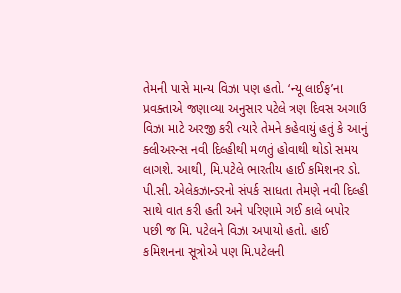તેમની પાસે માન્ય વિઝા પણ હતો. ‘ન્યૂ લાઈફ’ના પ્રવક્તાએ જણાવ્યા અનુસાર પટેલે ત્રણ દિવસ અગાઉ વિઝા માટે અરજી કરી ત્યારે તેમને કહેવાયું હતું કે આનું ક્લીઅરન્સ નવી દિલ્હીથી મળતું હોવાથી થોડો સમય લાગશે. આથી, મિ.પટેલે ભારતીય હાઈ કમિશનર ડો. પી.સી. એલેકઝાન્ડરનો સંપર્ક સાધતા તેમણે નવી દિલ્હી સાથે વાત કરી હતી અને પરિણામે ગઈ કાલે બપોર પછી જ મિ. પટેલને વિઝા અપાયો હતો. હાઈ કમિશનના સૂત્રોએ પણ મિ.પટેલની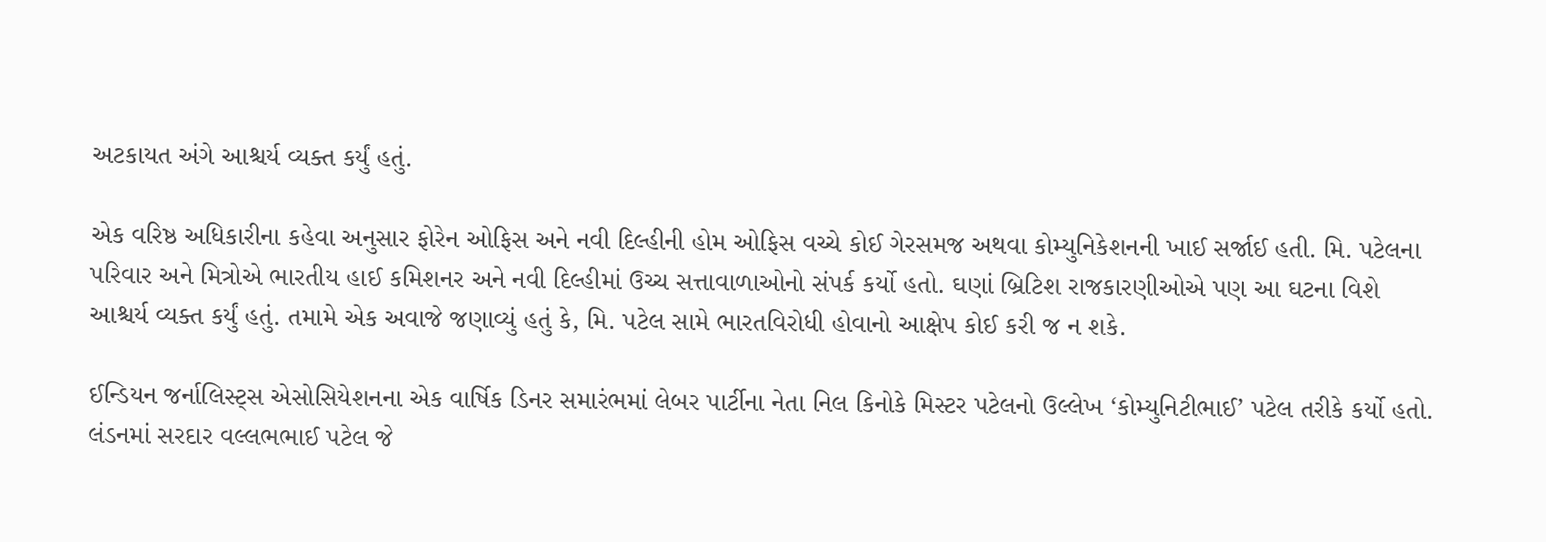અટકાયત અંગે આશ્ચર્ય વ્યક્ત કર્યું હતું.

એક વરિષ્ઠ અધિકારીના કહેવા અનુસાર ફોરેન ઓફિસ અને નવી દિલ્હીની હોમ ઓફિસ વચ્ચે કોઈ ગેરસમજ અથવા કોમ્યુનિકેશનની ખાઈ સર્જાઈ હતી. મિ. પટેલના પરિવાર અને મિત્રોએ ભારતીય હાઈ કમિશનર અને નવી દિલ્હીમાં ઉચ્ચ સત્તાવાળાઓનો સંપર્ક કર્યો હતો. ઘણાં બ્રિટિશ રાજકારણીઓએ પણ આ ઘટના વિશે આશ્ચર્ય વ્યક્ત કર્યું હતું. તમામે એક અવાજે જણાવ્યું હતું કે, મિ. પટેલ સામે ભારતવિરોધી હોવાનો આક્ષેપ કોઈ કરી જ ન શકે.

ઈન્ડિયન જર્નાલિસ્ટ્સ એસોસિયેશનના એક વાર્ષિક ડિનર સમારંભમાં લેબર પાર્ટીના નેતા નિલ કિનોકે મિસ્ટર પટેલનો ઉલ્લેખ ‘કોમ્યુનિટીભાઈ’ પટેલ તરીકે કર્યો હતો. લંડનમાં સરદાર વલ્લભભાઈ પટેલ જે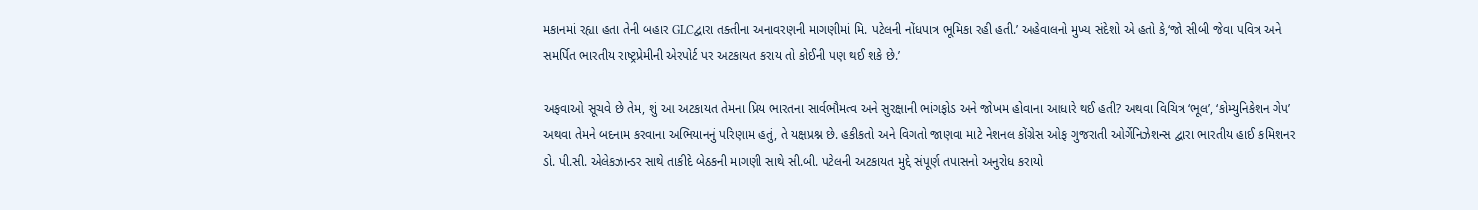મકાનમાં રહ્યા હતા તેની બહાર GLCદ્વારા તક્તીના અનાવરણની માગણીમાં મિ. પટેલની નોંધપાત્ર ભૂમિકા રહી હતી.’ અહેવાલનો મુખ્ય સંદેશો એ હતો કે,‘જો સીબી જેવા પવિત્ર અને સમર્પિત ભારતીય રાષ્ટ્રપ્રેમીની એરપોર્ટ પર અટકાયત કરાય તો કોઈની પણ થઈ શકે છે.’

અફવાઓ સૂચવે છે તેમ, શું આ અટકાયત તેમના પ્રિય ભારતના સાર્વભૌમત્વ અને સુરક્ષાની ભાંગફોડ અને જોખમ હોવાના આધારે થઈ હતી? અથવા વિચિત્ર ‘ભૂલ’, ‘કોમ્યુનિકેશન ગેપ’ અથવા તેમને બદનામ કરવાના અભિયાનનું પરિણામ હતું, તે યક્ષપ્રશ્ન છે. હકીકતો અને વિગતો જાણવા માટે નેશનલ કોંગ્રેસ ઓફ ગુજરાતી ઓર્ગેનિઝેશન્સ દ્વારા ભારતીય હાઈ કમિશનર ડો. પી.સી. એલેકઝાન્ડર સાથે તાકીદે બેઠકની માગણી સાથે સી.બી. પટેલની અટકાયત મુદ્દે સંપૂર્ણ તપાસનો અનુરોધ કરાયો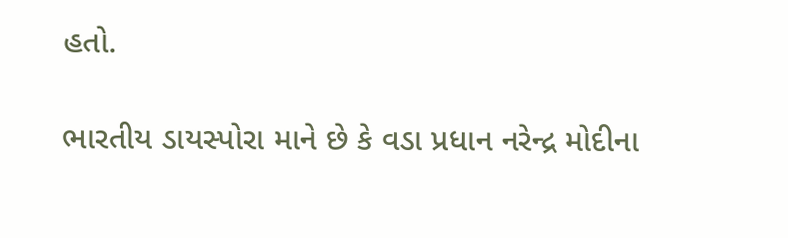હતો.

ભારતીય ડાયસ્પોરા માને છે કે વડા પ્રધાન નરેન્દ્ર મોદીના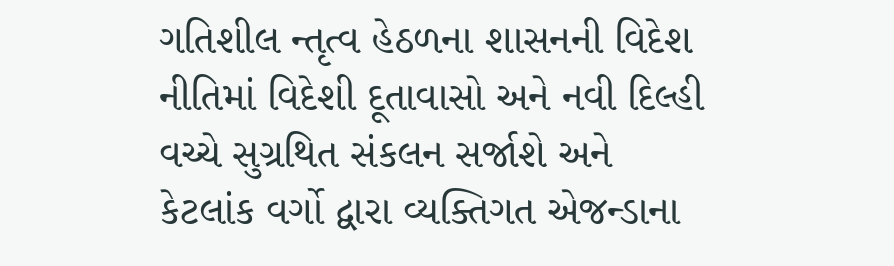ગતિશીલ ન્તૃત્વ હેઠળના શાસનની વિદેશ નીતિમાં વિદેશી દૂતાવાસો અને નવી દિલ્હી વચ્ચે સુગ્રથિત સંકલન સર્જાશે અને કેટલાંક વર્ગો દ્વારા વ્યક્તિગત એજન્ડાના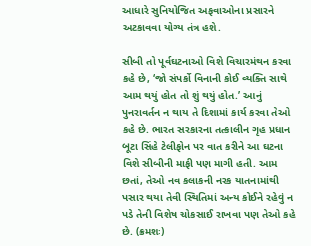આધારે સુનિયોજિત અફવાઓના પ્રસારને અટકાવવા યોગ્ય તંત્ર હશે.

સીબી તો પૂર્વઘટનાઓ વિશે વિચારમંથન કરવા કહે છે, ‘જો સંપર્કો વિનાની કોઈ વ્યક્તિ સાથે આમ થયું હોત તો શું થયું હોત.’ આનું પુનરાવર્તન ન થાય તે દિશામાં કાર્ય કરવા તેઓ કહે છે. ભારત સરકારના તત્કાલીન ગૃહ પ્રધાન બૂટા સિંહે ટેલીફોન પર વાત કરીને આ ઘટના વિશે સીબીની માફી પણ માગી હતી. આમ છતાં, તેઓ નવ કલાકની નરક યાતનામાંથી પસાર થયા તેવી સ્થિતિમાં અન્ય કોઈને રહેવું ન પડે તેની વિશેષ ચોકસાઈ રાખવા પણ તેઓ કહે છે. (ક્રમશઃ)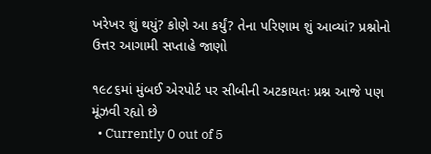ખરેખર શું થયું? કોણે આ કર્યું? તેના પરિણામ શું આવ્યાં? પ્રશ્નોનો ઉત્તર આગામી સપ્તાહે જાણો

૧૯૮૬માં મુંબઈ એરપોર્ટ પર સીબીની અટકાયતઃ પ્રશ્ન આજે પણ મૂંઝવી રહ્યો છે
  • Currently 0 out of 5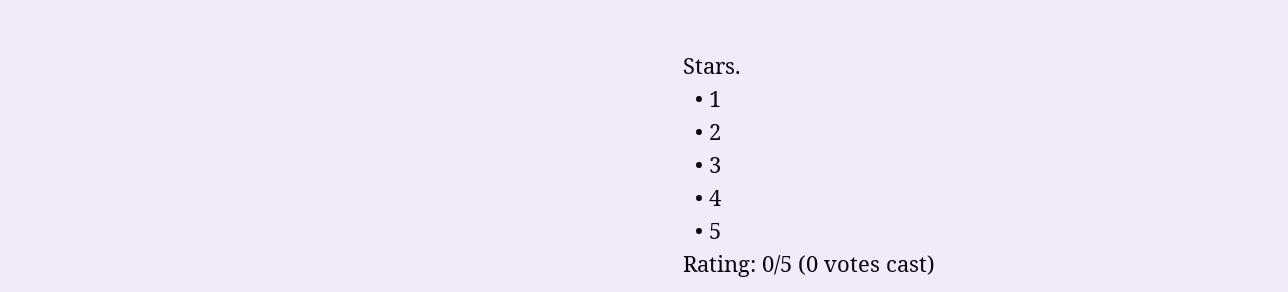Stars.
  • 1
  • 2
  • 3
  • 4
  • 5
Rating: 0/5 (0 votes cast)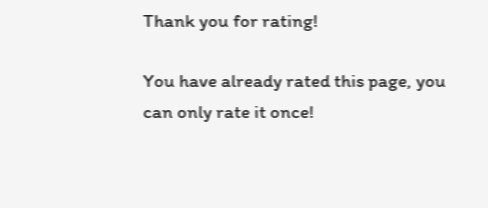Thank you for rating!

You have already rated this page, you can only rate it once!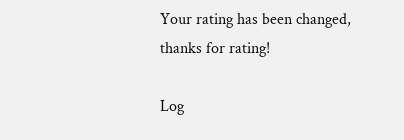Your rating has been changed, thanks for rating!

Log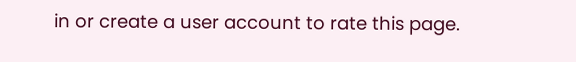in or create a user account to rate this page.